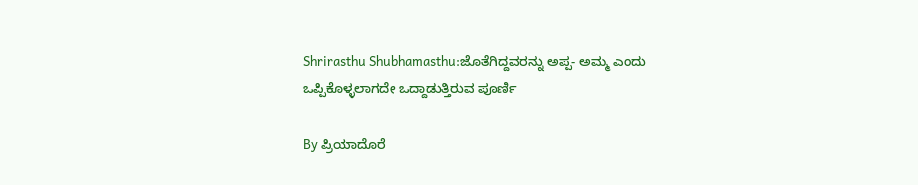Shrirasthu Shubhamasthu:ಜೊತೆಗಿದ್ದವರನ್ನು ಅಪ್ಪ- ಅಮ್ಮ ಎಂದು ಒಪ್ಪಿಕೊಳ್ಳಲಾಗದೇ ಒದ್ದಾಡುತ್ತಿರುವ ಪೂರ್ಣಿ

By ಪ್ರಿಯಾದೊರೆ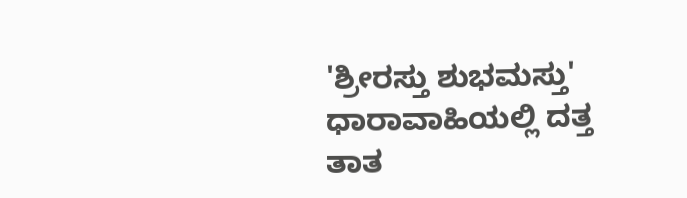'ಶ್ರೀರಸ್ತು ಶುಭಮಸ್ತು' ಧಾರಾವಾಹಿಯಲ್ಲಿ ದತ್ತ ತಾತ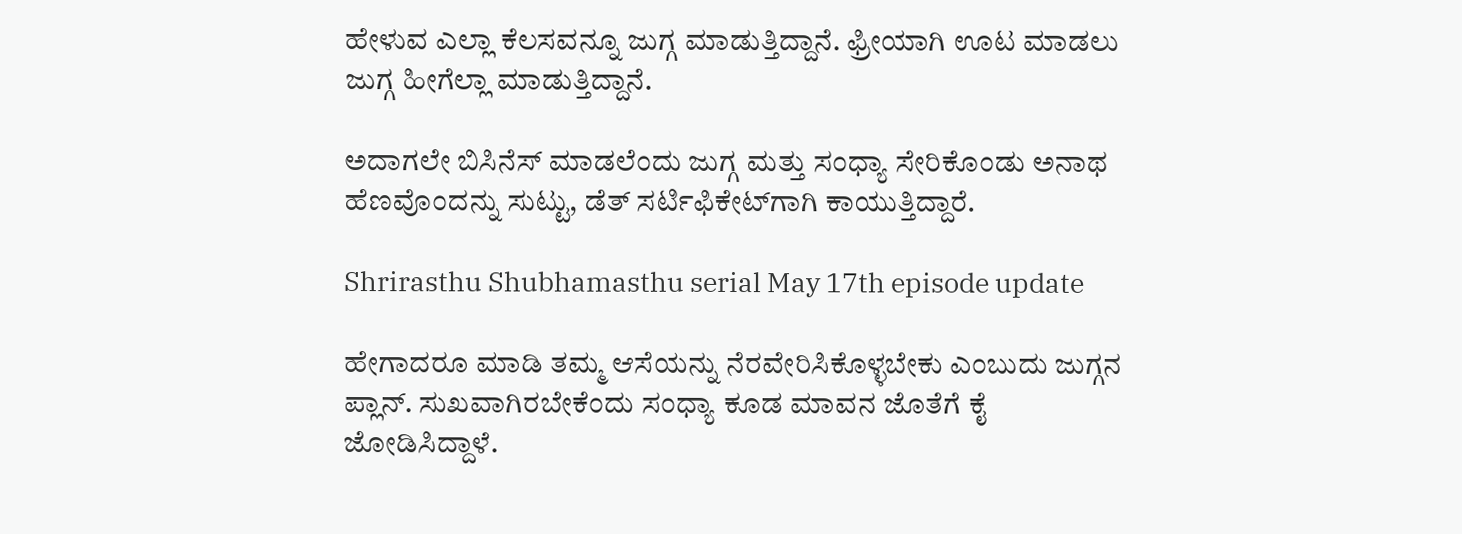ಹೇಳುವ ಎಲ್ಲಾ ಕೆಲಸವನ್ನೂ ಜುಗ್ಗ ಮಾಡುತ್ತಿದ್ದಾನೆ. ಫ್ರೀಯಾಗಿ ಊಟ ಮಾಡಲು ಜುಗ್ಗ ಹೀಗೆಲ್ಲಾ ಮಾಡುತ್ತಿದ್ದಾನೆ.

ಅದಾಗಲೇ ಬಿಸಿನೆಸ್ ಮಾಡಲೆಂದು ಜುಗ್ಗ ಮತ್ತು ಸಂಧ್ಯಾ ಸೇರಿಕೊಂಡು ಅನಾಥ ಹೆಣವೊಂದನ್ನು ಸುಟ್ಟು, ಡೆತ್ ಸರ್ಟಿಫಿಕೇಟ್‌ಗಾಗಿ ಕಾಯುತ್ತಿದ್ದಾರೆ.

Shrirasthu Shubhamasthu serial May 17th episode update

ಹೇಗಾದರೂ ಮಾಡಿ ತಮ್ಮ ಆಸೆಯನ್ನು ನೆರವೇರಿಸಿಕೊಳ್ಳಬೇಕು ಎಂಬುದು ಜುಗ್ಗನ ಪ್ಲಾನ್. ಸುಖವಾಗಿರಬೇಕೆಂದು ಸಂಧ್ಯಾ ಕೂಡ ಮಾವನ ಜೊತೆಗೆ ಕೈ ಜೋಡಿಸಿದ್ದಾಳೆ.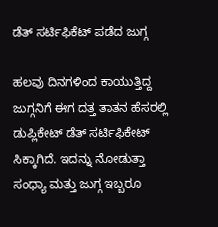ಡೆತ್ ಸರ್ಟಿಫಿಕೆಟ್ ಪಡೆದ ಜುಗ್ಗ

ಹಲವು ದಿನಗಳಿಂದ ಕಾಯುತ್ತಿದ್ದ ಜುಗ್ಗನಿಗೆ ಈಗ ದತ್ತ ತಾತನ ಹೆಸರಲ್ಲಿ ಡುಪ್ಲಿಕೇಟ್ ಡೆತ್ ಸರ್ಟಿಫಿಕೇಟ್ ಸಿಕ್ಕಾಗಿದೆ. ಇದನ್ನು ನೋಡುತ್ತಾ ಸಂಧ್ಯಾ ಮತ್ತು ಜುಗ್ಗ ಇಬ್ಬರೂ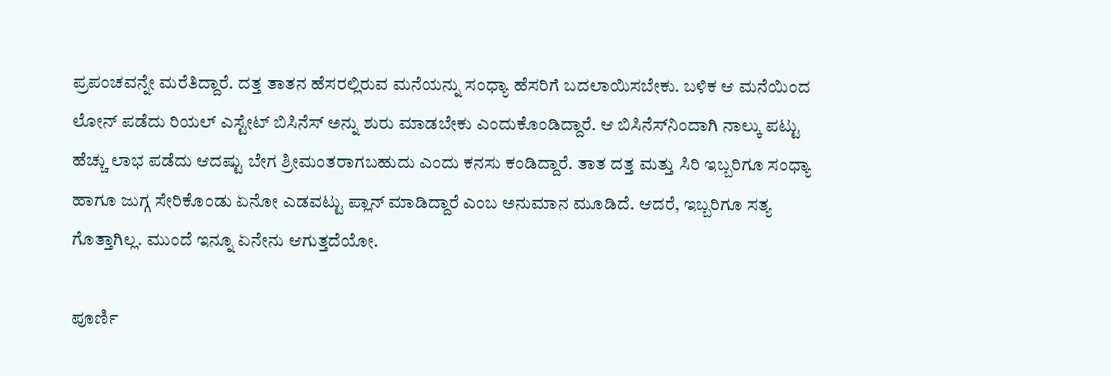ಪ್ರಪಂಚವನ್ನೇ ಮರೆತಿದ್ದಾರೆ. ದತ್ತ ತಾತನ ಹೆಸರಲ್ಲಿರುವ ಮನೆಯನ್ನು ಸಂಧ್ಯಾ ಹೆಸರಿಗೆ ಬದಲಾಯಿಸಬೇಕು. ಬಳಿಕ ಆ ಮನೆಯಿಂದ ಲೋನ್ ಪಡೆದು ರಿಯಲ್ ಎಸ್ಟೇಟ್ ಬಿಸಿನೆಸ್ ಅನ್ನು ಶುರು ಮಾಡಬೇಕು ಎಂದುಕೊಂಡಿದ್ದಾರೆ. ಆ ಬಿಸಿನೆಸ್‌ನಿಂದಾಗಿ ನಾಲ್ಕು ಪಟ್ಟು ಹೆಚ್ಚು ಲಾಭ ಪಡೆದು ಆದಷ್ಟು ಬೇಗ ಶ್ರೀಮಂತರಾಗಬಹುದು ಎಂದು ಕನಸು ಕಂಡಿದ್ದಾರೆ. ತಾತ ದತ್ತ ಮತ್ತು ಸಿರಿ ಇಬ್ಬರಿಗೂ ಸಂಧ್ಯಾ ಹಾಗೂ ಜುಗ್ಗ ಸೇರಿಕೊಂಡು ಏನೋ ಎಡವಟ್ಟು ಪ್ಲಾನ್ ಮಾಡಿದ್ದಾರೆ ಎಂಬ ಅನುಮಾನ ಮೂಡಿದೆ. ಆದರೆ, ಇಬ್ಬರಿಗೂ ಸತ್ಯ ಗೊತ್ತಾಗಿಲ್ಲ. ಮುಂದೆ ಇನ್ನೂ ಏನೇನು ಆಗುತ್ತದೆಯೋ.

ಪೂರ್ಣಿ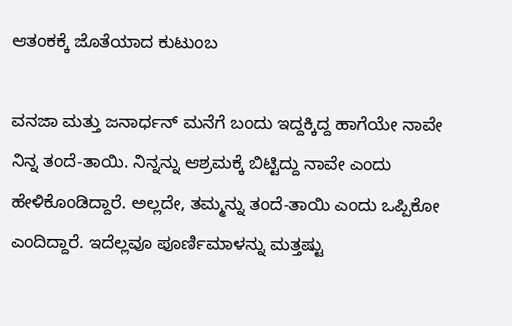ಆತಂಕಕ್ಕೆ ಜೊತೆಯಾದ ಕುಟುಂಬ

ವನಜಾ ಮತ್ತು ಜನಾರ್ಧನ್ ಮನೆಗೆ ಬಂದು ಇದ್ದಕ್ಕಿದ್ದ ಹಾಗೆಯೇ ನಾವೇ ನಿನ್ನ ತಂದೆ-ತಾಯಿ. ನಿನ್ನನ್ನು ಆಶ್ರಮಕ್ಕೆ ಬಿಟ್ಟಿದ್ದು ನಾವೇ ಎಂದು ಹೇಳಿಕೊಂಡಿದ್ದಾರೆ. ಅಲ್ಲದೇ, ತಮ್ಮನ್ನು ತಂದೆ-ತಾಯಿ ಎಂದು ಒಪ್ಪಿಕೋ ಎಂದಿದ್ದಾರೆ. ಇದೆಲ್ಲವೂ ಪೂರ್ಣಿಮಾಳನ್ನು ಮತ್ತಷ್ಟು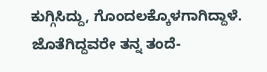ಕುಗ್ಗಿಸಿದ್ದು, ಗೊಂದಲಕ್ಕೊಳಗಾಗಿದ್ದಾಳೆ. ಜೊತೆಗಿದ್ದವರೇ ತನ್ನ ತಂದೆ-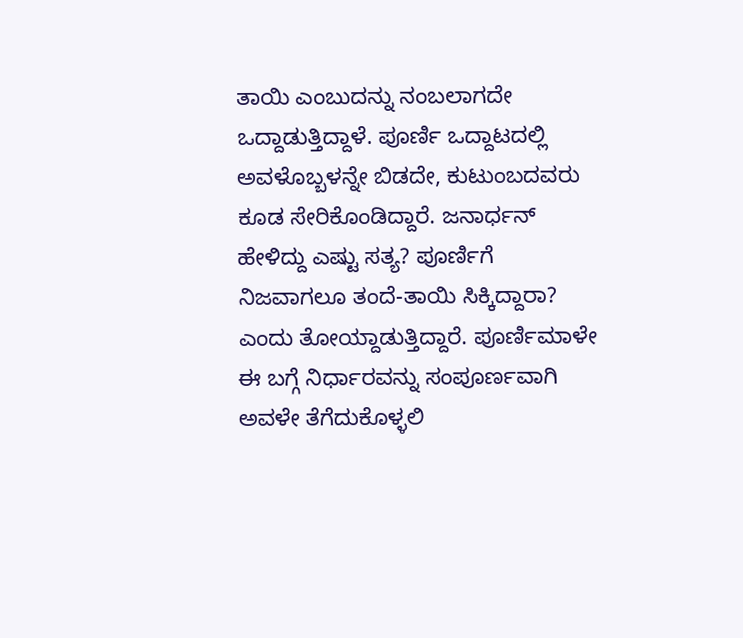ತಾಯಿ ಎಂಬುದನ್ನು ನಂಬಲಾಗದೇ ಒದ್ದಾಡುತ್ತಿದ್ದಾಳೆ. ಪೂರ್ಣಿ ಒದ್ದಾಟದಲ್ಲಿ ಅವಳೊಬ್ಬಳನ್ನೇ ಬಿಡದೇ, ಕುಟುಂಬದವರು ಕೂಡ ಸೇರಿಕೊಂಡಿದ್ದಾರೆ. ಜನಾರ್ಧನ್ ಹೇಳಿದ್ದು ಎಷ್ಟು ಸತ್ಯ? ಪೂರ್ಣಿಗೆ ನಿಜವಾಗಲೂ ತಂದೆ-ತಾಯಿ ಸಿಕ್ಕಿದ್ದಾರಾ? ಎಂದು ತೋಯ್ದಾಡುತ್ತಿದ್ದಾರೆ. ಪೂರ್ಣಿಮಾಳೇ ಈ ಬಗ್ಗೆ ನಿರ್ಧಾರವನ್ನು ಸಂಪೂರ್ಣವಾಗಿ ಅವಳೇ ತೆಗೆದುಕೊಳ್ಳಲಿ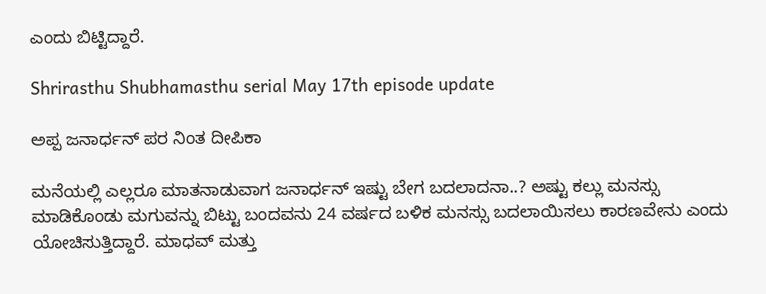ಎಂದು ಬಿಟ್ಟಿದ್ದಾರೆ.

Shrirasthu Shubhamasthu serial May 17th episode update

ಅಪ್ಪ ಜನಾರ್ಧನ್ ಪರ ನಿಂತ ದೀಪಿಕಾ

ಮನೆಯಲ್ಲಿ ಎಲ್ಲರೂ ಮಾತನಾಡುವಾಗ ಜನಾರ್ಧನ್ ಇಷ್ಟು ಬೇಗ ಬದಲಾದನಾ..? ಅಷ್ಟು ಕಲ್ಲು ಮನಸ್ಸು ಮಾಡಿಕೊಂಡು ಮಗುವನ್ನು ಬಿಟ್ಟು ಬಂದವನು 24 ವರ್ಷದ ಬಳಿಕ ಮನಸ್ಸು ಬದಲಾಯಿಸಲು ಕಾರಣವೇನು ಎಂದು ಯೋಚಿಸುತ್ತಿದ್ದಾರೆ. ಮಾಧವ್ ಮತ್ತು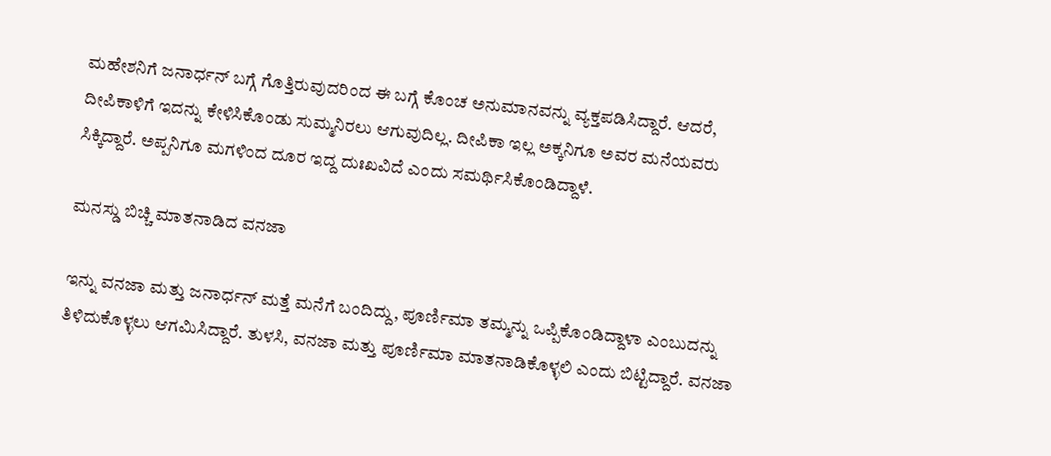ಮಹೇಶನಿಗೆ ಜನಾರ್ಧನ್ ಬಗ್ಗೆ ಗೊತ್ತಿರುವುದರಿಂದ ಈ ಬಗ್ಗೆ ಕೊಂಚ ಅನುಮಾನವನ್ನು ವ್ಯಕ್ತಪಡಿಸಿದ್ದಾರೆ. ಆದರೆ, ದೀಪಿಕಾಳಿಗೆ ಇದನ್ನು ಕೇಳಿಸಿಕೊಂಡು ಸುಮ್ಮನಿರಲು ಆಗುವುದಿಲ್ಲ. ದೀಪಿಕಾ ಇಲ್ಲ ಅಕ್ಕನಿಗೂ ಅವರ ಮನೆಯವರು ಸಿಕ್ಕಿದ್ದಾರೆ. ಅಪ್ಪನಿಗೂ ಮಗಳಿಂದ ದೂರ ಇದ್ದ ದುಃಖವಿದೆ ಎಂದು ಸಮರ್ಥಿಸಿಕೊಂಡಿದ್ದಾಳೆ.

ಮನಸ್ಡು ಬಿಚ್ಚಿ ಮಾತನಾಡಿದ ವನಜಾ

ಇನ್ನು ವನಜಾ ಮತ್ತು ಜನಾರ್ಧನ್ ಮತ್ತೆ ಮನೆಗೆ ಬಂದಿದ್ದು, ಪೂರ್ಣಿಮಾ ತಮ್ಮನ್ನು ಒಪ್ಪಿಕೊಂಡಿದ್ದಾಳಾ ಎಂಬುದನ್ನು ತಿಳಿದುಕೊಳ್ಳಲು ಆಗಮಿಸಿದ್ದಾರೆ. ತುಳಸಿ, ವನಜಾ ಮತ್ತು ಪೂರ್ಣಿಮಾ ಮಾತನಾಡಿಕೊಳ್ಳಲಿ ಎಂದು ಬಿಟ್ಟಿದ್ದಾರೆ. ವನಜಾ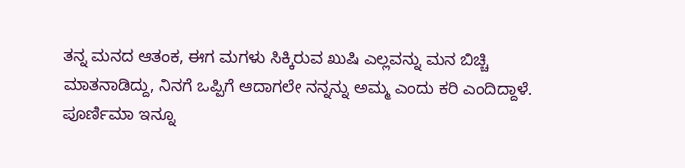ತನ್ನ ಮನದ ಆತಂಕ, ಈಗ ಮಗಳು ಸಿಕ್ಕಿರುವ ಖುಷಿ ಎಲ್ಲವನ್ನು ಮನ ಬಿಚ್ಚಿ ಮಾತನಾಡಿದ್ದು, ನಿನಗೆ ಒಪ್ಪಿಗೆ ಆದಾಗಲೇ ನನ್ನನ್ನು ಅಮ್ಮ ಎಂದು ಕರಿ ಎಂದಿದ್ದಾಳೆ. ಪೂರ್ಣಿಮಾ ಇನ್ನೂ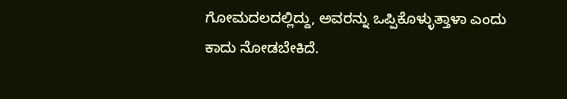ಗೋಮದಲದಲ್ಲಿದ್ದು, ಅವರನ್ನು ಒಪ್ಪಿಕೊಳ್ಳುತ್ತಾಳಾ ಎಂದು ಕಾದು ನೋಡಬೇಕಿದೆ.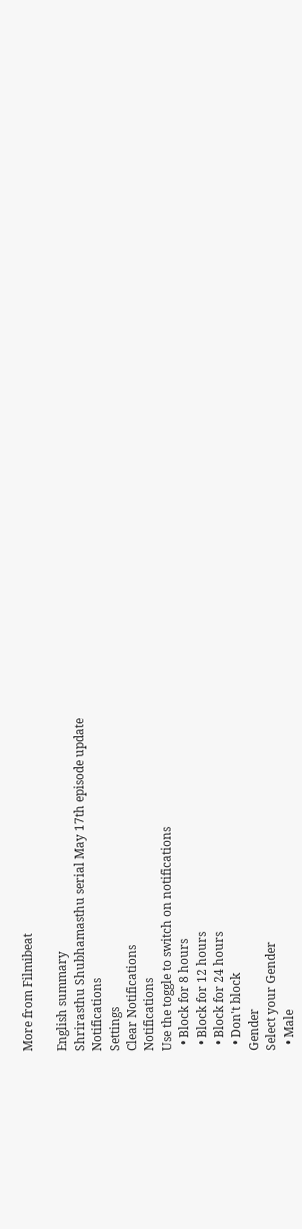More from Filmibeat

English summary
Shrirasthu Shubhamasthu serial May 17th episode update
Notifications
Settings
Clear Notifications
Notifications
Use the toggle to switch on notifications
  • Block for 8 hours
  • Block for 12 hours
  • Block for 24 hours
  • Don't block
Gender
Select your Gender
  • Male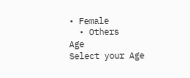• Female
  • Others
Age
Select your Age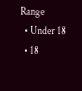Range
  • Under 18
  • 18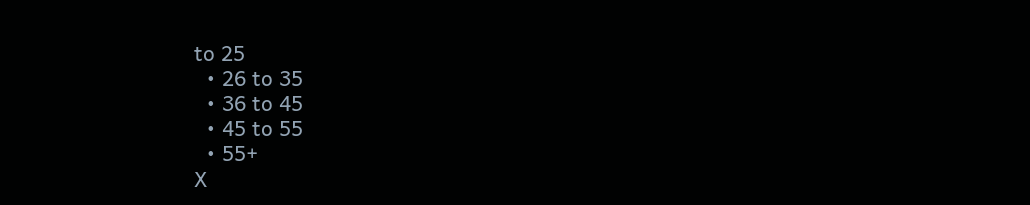to 25
  • 26 to 35
  • 36 to 45
  • 45 to 55
  • 55+
X